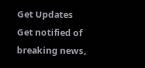Get Updates
Get notified of breaking news,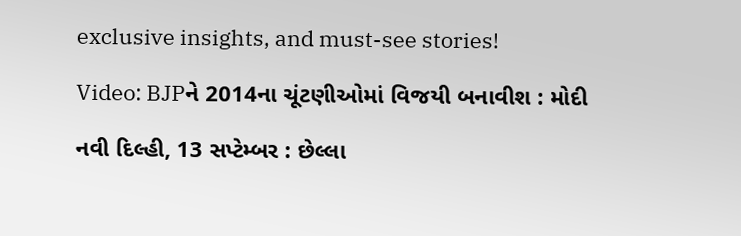exclusive insights, and must-see stories!

Video: BJPને 2014ના ચૂંટણીઓમાં વિજયી બનાવીશ : મોદી

નવી દિલ્હી, 13 સપ્ટેમ્બર : છેલ્લા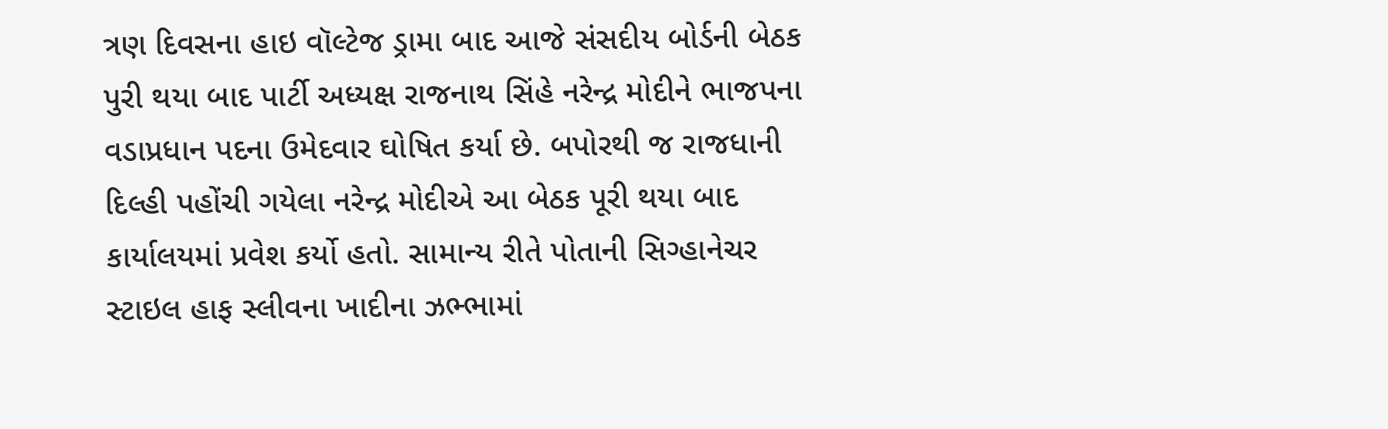ત્રણ દિવસના હાઇ વૉલ્ટેજ ડ્રામા બાદ આજે સંસદીય બોર્ડની બેઠક પુરી થયા બાદ પાર્ટી અધ્યક્ષ રાજનાથ સિંહે નરેન્દ્ર મોદીને ભાજપના વડાપ્રધાન પદના ઉમેદવાર ઘોષિત કર્યા છે. બપોરથી જ રાજધાની દિલ્હી પહોંચી ગયેલા નરેન્દ્ર મોદીએ આ બેઠક પૂરી થયા બાદ કાર્યાલયમાં પ્રવેશ કર્યો હતો. સામાન્ય રીતે પોતાની સિગ્હાનેચર સ્ટાઇલ હાફ સ્લીવના ખાદીના ઝભ્ભામાં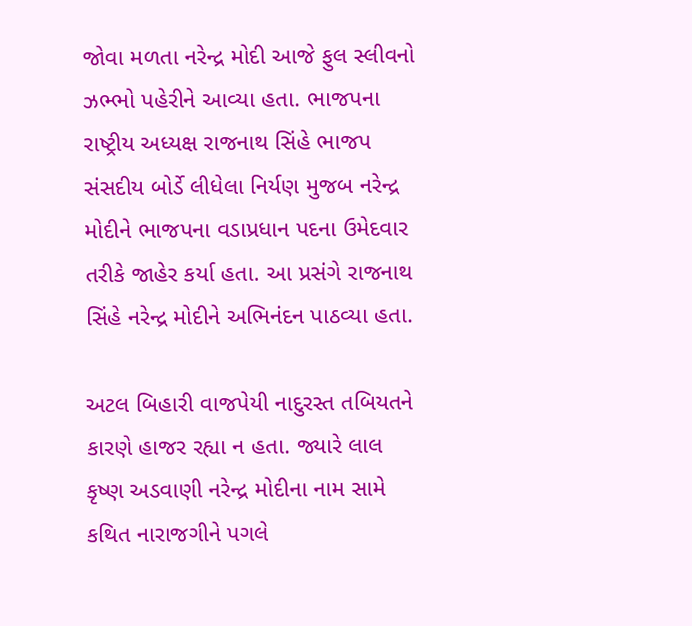જોવા મળતા નરેન્દ્ર મોદી આજે ફુલ સ્લીવનો ઝભ્ભો પહેરીને આવ્યા હતા. ભાજપના રાષ્ટ્રીય અધ્યક્ષ રાજનાથ સિંહે ભાજપ સંસદીય બોર્ડે લીધેલા નિર્યણ મુજબ નરેન્દ્ર મોદીને ભાજપના વડાપ્રધાન પદના ઉમેદવાર તરીકે જાહેર કર્યા હતા. આ પ્રસંગે રાજનાથ સિંહે નરેન્દ્ર મોદીને અભિનંદન પાઠવ્યા હતા.

અટલ બિહારી વાજપેયી નાદુરસ્ત તબિયતને કારણે હાજર રહ્યા ન હતા. જ્યારે લાલ કૃષ્ણ અડવાણી નરેન્દ્ર મોદીના નામ સામે કથિત નારાજગીને પગલે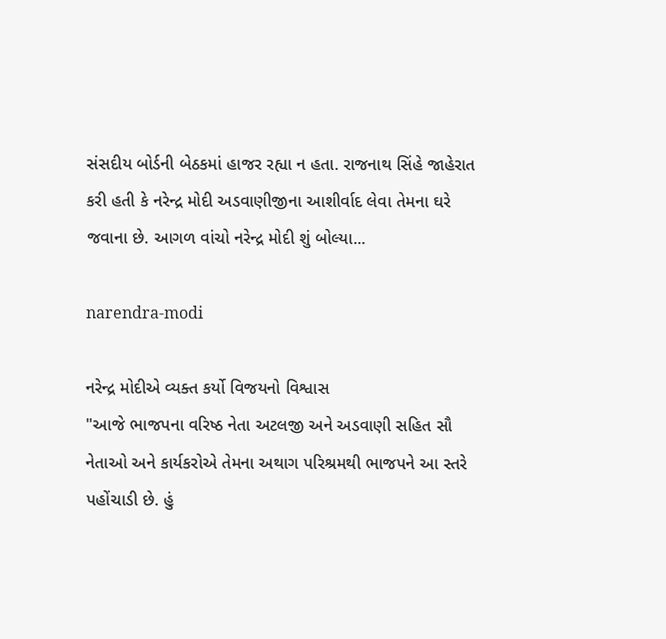સંસદીય બોર્ડની બેઠકમાં હાજર રહ્યા ન હતા. રાજનાથ સિંહે જાહેરાત કરી હતી કે નરેન્દ્ર મોદી અડવાણીજીના આશીર્વાદ લેવા તેમના ઘરે જવાના છે. આગળ વાંચો નરેન્દ્ર મોદી શું બોલ્યા...

narendra-modi

નરેન્દ્ર મોદીએ વ્યક્ત કર્યો વિજયનો વિશ્વાસ
"આજે ભાજપના વરિષ્ઠ નેતા અટલજી અને અડવાણી સહિત સૌ નેતાઓ અને કાર્યકરોએ તેમના અથાગ પરિશ્રમથી ભાજપને આ સ્તરે પહોંચાડી છે. હું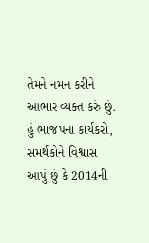તેમને નમન કરીને આભાર વ્યક્ત કરું છું. હું ભાજપના કાર્યકરો, સમર્થકોને વિશ્વાસ આપું છું કે 2014ની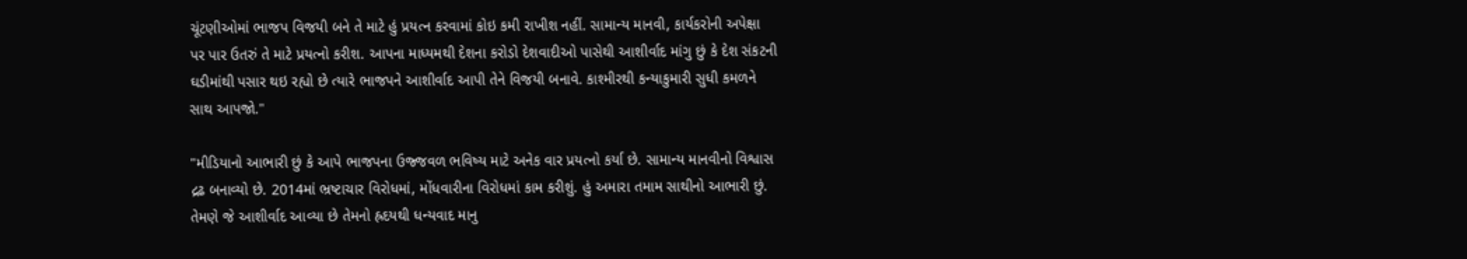ચૂંટણીઓમાં ભાજપ વિજયી બને તે માટે હું પ્રયત્ન કરવામાં કોઇ કમી રાખીશ નહીં. સામાન્ય માનવી, કાર્યકરોની અપેક્ષા પર પાર ઉતરું તે માટે પ્રયત્નો કરીશ. આપના માધ્યમથી દેશના કરોડો દેશવાદીઓ પાસેથી આશીર્વાદ માંગુ છું કે દેશ સંકટની ઘડીમાંથી પસાર થઇ રહ્યો છે ત્યારે ભાજપને આશીર્વાદ આપી તેને વિજયી બનાવે. કાશ્મીરથી કન્યાકુમારી સુધી કમળને સાથ આપજો."

"મીડિયાનો આભારી છું કે આપે ભાજપના ઉજ્જવળ ભવિષ્ય માટે અનેક વાર પ્રયત્નો કર્યા છે. સામાન્ય માનવીનો વિશ્વાસ દ્રઢ બનાવ્યો છે. 2014માં ભ્રષ્ટાચાર વિરોધમાં, મોંધવારીના વિરોધમાં કામ કરીશું. હું અમારા તમામ સાથીનો આભારી છું. તેમણે જે આશીર્વાદ આવ્યા છે તેમનો હ્રદયથી ધન્યવાદ માનુ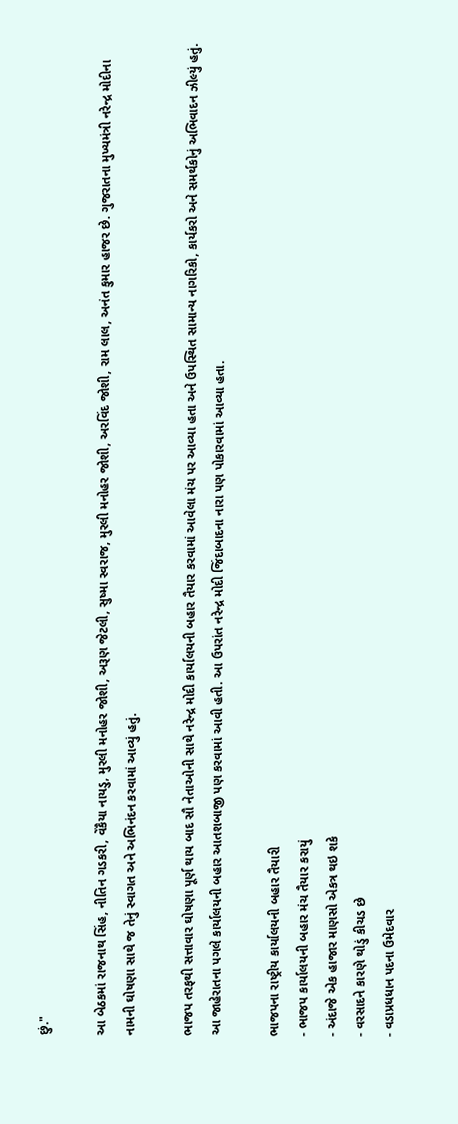છું."

આ બેઠકમાં રાજનાથ સિંહ, નીતિન ગડકરી, વેંકૈયા નાયડુ, મુરલી મનોહર જોશી, અરૂણ જેટલી, સુષ્મા સ્વરાજ, મુરલી મનોહર જોશી, અરવિંદ જોશી, રામ લાલ, અનંત કુમાર હાજર છે. ગુજરાતના મુખ્યમંત્રી નરેન્દ્ર મોદીના નામની ઘોષણા સાથે જ તેનું સ્વાગત અને અભિનંદન કરવામાં આવ્યું હતું.

ભાજપ તરફથી સત્તાવાર ઘોષણા પૂર્ણ થાય બાદ સૌ નેતાઓની સાથે નરેન્દ્ર મોદી કાર્યાલયની બહાર તૈયાર કરવામાં આવેલા મંચ પર આવ્યા હતા અને ઉપસ્થિત સામાન્ય નાગરિકો, કાર્યકરો અને સમર્થકોનું અભિવાદન ઝીલ્યું હતું. આ જાહેરાતના પગલે કાર્યાલયની બહાર આતશબાજી પણ કરવામાં આવી હતી. આ ઉપરાંત નરેન્દ્ર મોદી જિંદાબાદના નારા પણ પોકારવામાં આવ્યા હતા.

ભાજપના રાષ્ટ્રીય કાર્યાલયની બહાર તૈયારી
- ભાજપ કાર્યાલયની બહાર મંચ તૈયાર કરાયું
- અંદાજે એક હાજાર માણસો એકત્ર થઇ શકે
- વરસાદને કારણે થોડું કીચડ છે
- વડાપ્રધધાન પદના ઉમેદવાર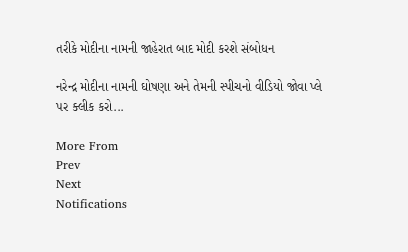તરીકે મોદીના નામની જાહેરાત બાદ મોદી કરશે સંબોધન

નરેન્દ્ર મોદીના નામની ઘોષણા અને તેમની સ્પીચનો વીડિયો જોવા પ્લે પર ક્લીક કરો...

More From
Prev
Next
Notifications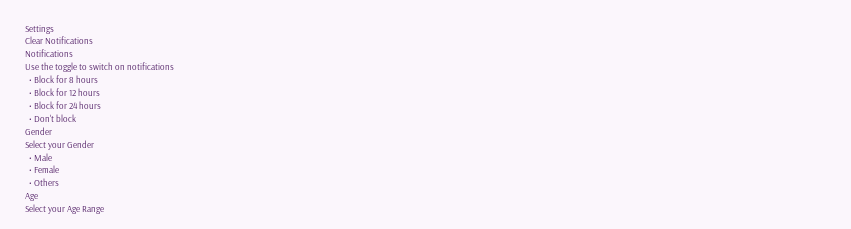Settings
Clear Notifications
Notifications
Use the toggle to switch on notifications
  • Block for 8 hours
  • Block for 12 hours
  • Block for 24 hours
  • Don't block
Gender
Select your Gender
  • Male
  • Female
  • Others
Age
Select your Age Range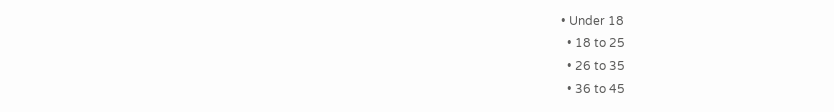• Under 18
  • 18 to 25
  • 26 to 35
  • 36 to 45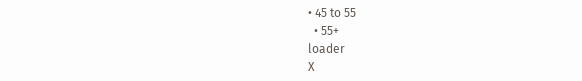• 45 to 55
  • 55+
loader
X